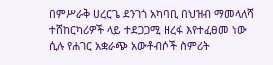በምሥራቅ ሀረርጌ ደንገጎ አካባቢ በህዝብ ማመላለሻ ተሸከርካሪዎች ላይ ተደጋጋሚ ዘረፋ እየተፈፀመ ነው ሲሉ የሐገር አቋራጭ አውቶብሶች ስምሪት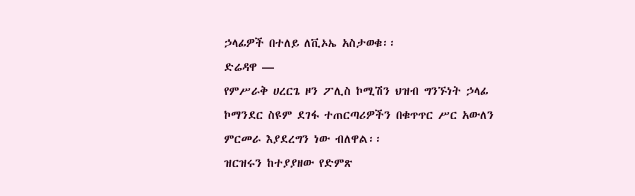ኃላፊዎች በተለይ ለቪኦኤ አስታወቁ፡፡
ድሬዳዋ —
የምሥራቅ ሀረርጌ ዞን ፖሊስ ኮሚሽን ህዝብ ግንኙነት ኃላፊ ኮማንደር ስዩም ደገፋ ተጠርጣሪዎችን በቁጥጥር ሥር አውለን ምርመራ እያደረግን ነው ብለዋል፡፡
ዝርዝሩን ከተያያዘው የድምጽ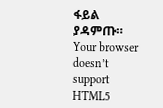ፋይል ያዳምጡ።
Your browser doesn’t support HTML5